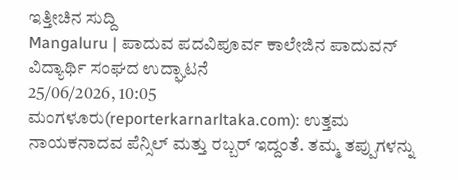ಇತ್ತೀಚಿನ ಸುದ್ದಿ
Mangaluru | ಪಾದುವ ಪದವಿಪೂರ್ವ ಕಾಲೇಜಿನ ಪಾದುವನ್ ವಿದ್ಯಾರ್ಥಿ ಸಂಘದ ಉದ್ಘಾಟನೆ
25/06/2026, 10:05
ಮಂಗಳೂರು(reporterkarnarltaka.com): ಉತ್ತಮ ನಾಯಕನಾದವ ಪೆನ್ಸಿಲ್ ಮತ್ತು ರಬ್ಬರ್ ಇದ್ದಂತೆ. ತಮ್ಮ ತಪ್ಪುಗಳನ್ನು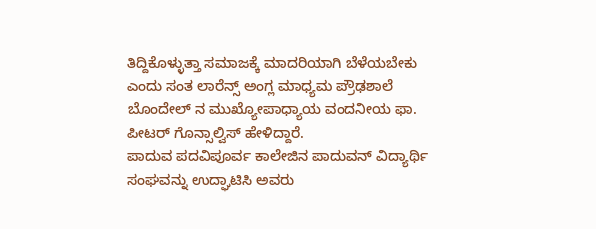ತಿದ್ದಿಕೊಳ್ಳುತ್ತಾ ಸಮಾಜಕ್ಕೆ ಮಾದರಿಯಾಗಿ ಬೆಳೆಯಬೇಕು ಎಂದು ಸಂತ ಲಾರೆನ್ಸ್ ಅಂಗ್ಲ ಮಾಧ್ಯಮ ಪ್ರೌಢಶಾಲೆ ಬೊಂದೇಲ್ ನ ಮುಖ್ಯೋಪಾಧ್ಯಾಯ ವಂದನೀಯ ಫಾ. ಪೀಟರ್ ಗೊನ್ಸಾಲ್ವಿಸ್ ಹೇಳಿದ್ದಾರೆ.
ಪಾದುವ ಪದವಿಪೂರ್ವ ಕಾಲೇಜಿನ ಪಾದುವನ್ ವಿದ್ಯಾರ್ಥಿ ಸಂಘವನ್ನು ಉದ್ಘಾಟಿಸಿ ಅವರು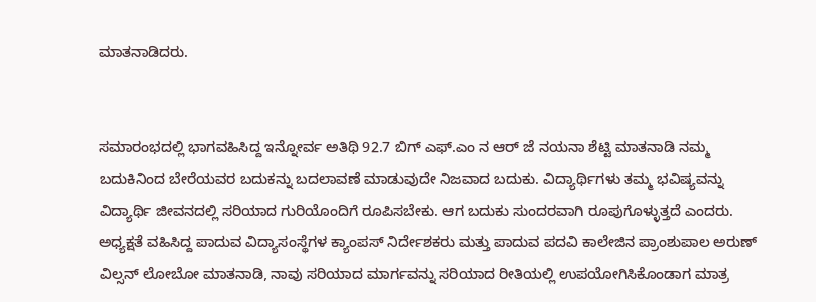ಮಾತನಾಡಿದರು.


ಸಮಾರಂಭದಲ್ಲಿ ಭಾಗವಹಿಸಿದ್ದ ಇನ್ನೋರ್ವ ಅತಿಥಿ 92.7 ಬಿಗ್ ಎಫ್.ಎಂ ನ ಆರ್ ಜೆ ನಯನಾ ಶೆಟ್ಟಿ ಮಾತನಾಡಿ ನಮ್ಮ ಬದುಕಿನಿಂದ ಬೇರೆಯವರ ಬದುಕನ್ನು ಬದಲಾವಣೆ ಮಾಡುವುದೇ ನಿಜವಾದ ಬದುಕು. ವಿದ್ಯಾರ್ಥಿಗಳು ತಮ್ಮ ಭವಿಷ್ಯವನ್ನು ವಿದ್ಯಾರ್ಥಿ ಜೀವನದಲ್ಲಿ ಸರಿಯಾದ ಗುರಿಯೊಂದಿಗೆ ರೂಪಿಸಬೇಕು. ಆಗ ಬದುಕು ಸುಂದರವಾಗಿ ರೂಪುಗೊಳ್ಳುತ್ತದೆ ಎಂದರು.
ಅಧ್ಯಕ್ಷತೆ ವಹಿಸಿದ್ದ ಪಾದುವ ವಿದ್ಯಾಸಂಸ್ಥೆಗಳ ಕ್ಯಾಂಪಸ್ ನಿರ್ದೇಶಕರು ಮತ್ತು ಪಾದುವ ಪದವಿ ಕಾಲೇಜಿನ ಪ್ರಾಂಶುಪಾಲ ಅರುಣ್ ವಿಲ್ಸನ್ ಲೋಬೋ ಮಾತನಾಡಿ, ನಾವು ಸರಿಯಾದ ಮಾರ್ಗವನ್ನು ಸರಿಯಾದ ರೀತಿಯಲ್ಲಿ ಉಪಯೋಗಿಸಿಕೊಂಡಾಗ ಮಾತ್ರ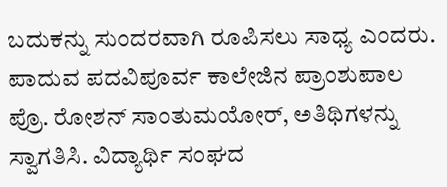ಬದುಕನ್ನು ಸುಂದರವಾಗಿ ರೂಪಿಸಲು ಸಾಧ್ಯ ಎಂದರು.
ಪಾದುವ ಪದವಿಪೂರ್ವ ಕಾಲೇಜಿನ ಪ್ರಾಂಶುಪಾಲ ಪ್ರೊ. ರೋಶನ್ ಸಾಂತುಮಯೋರ್, ಅತಿಥಿಗಳನ್ನು ಸ್ವಾಗತಿಸಿ. ವಿದ್ಯಾರ್ಥಿ ಸಂಘದ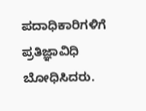ಪದಾಧಿಕಾರಿಗಳಿಗೆ ಪ್ರತಿಜ್ಞಾವಿಧಿ ಬೋಧಿಸಿದರು.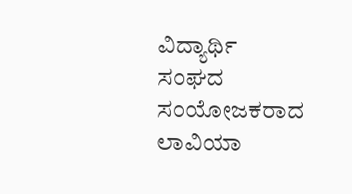ವಿದ್ಯಾರ್ಥಿ ಸಂಘದ ಸಂಯೋಜಕರಾದ ಲಾವಿಯಾ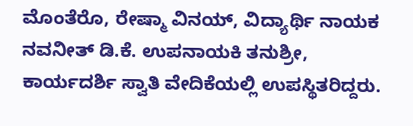ಮೊಂತೆರೊ, ರೇಷ್ಮಾ ವಿನಯ್, ವಿದ್ಯಾರ್ಥಿ ನಾಯಕ ನವನೀತ್ ಡಿ.ಕೆ. ಉಪನಾಯಕಿ ತನುಶ್ರೀ, ಕಾರ್ಯದರ್ಶಿ ಸ್ವಾತಿ ವೇದಿಕೆಯಲ್ಲಿ ಉಪಸ್ಥಿತರಿದ್ದರು.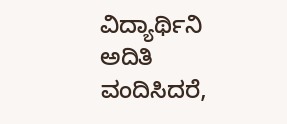ವಿದ್ಯಾರ್ಥಿನಿ ಅದಿತಿ ವಂದಿಸಿದರೆ,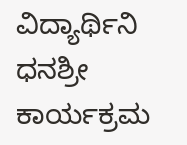ವಿದ್ಯಾರ್ಥಿನಿ ಧನಶ್ರೀ ಕಾರ್ಯಕ್ರಮ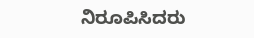ನಿರೂಪಿಸಿದರು